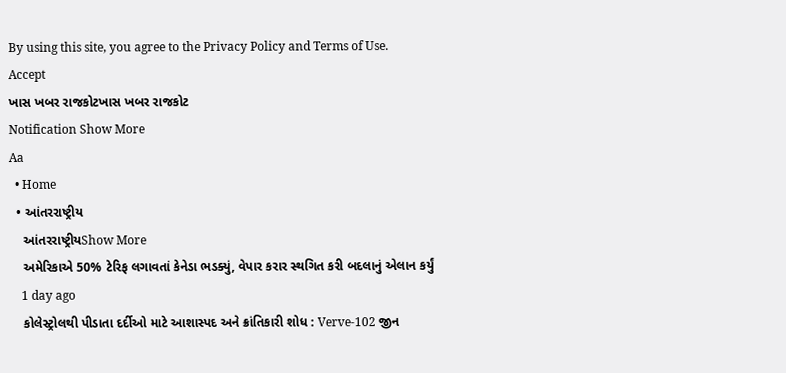By using this site, you agree to the Privacy Policy and Terms of Use.
Accept
ખાસ ખબર રાજકોટખાસ ખબર રાજકોટ
Notification Show More
Aa
  • Home
  • આંતરરાષ્ટ્રીય
    આંતરરાષ્ટ્રીયShow More
    અમેરિકાએ 50% ટેરિફ લગાવતાં કેનેડા ભડક્યું, વેપાર કરાર સ્થગિત કરી બદલાનું એલાન કર્યું
    1 day ago
    કોલેસ્ટ્રોલથી પીડાતા દર્દીઓ માટે આશાસ્પદ અને ક્રાંતિકારી શોધ : Verve-102 જીન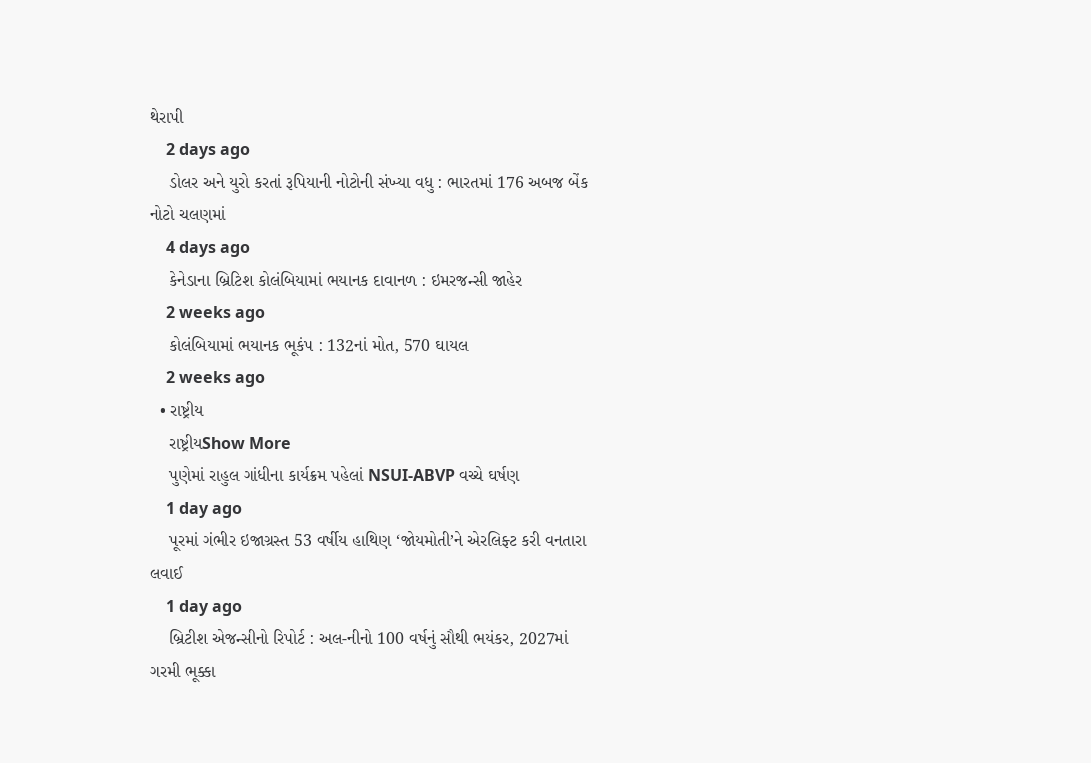થેરાપી
    2 days ago
    ડોલર અને યુરો કરતાં રૂપિયાની નોટોની સંખ્યા વધુ : ભારતમાં 176 અબજ બેંક નોટો ચલણમાં
    4 days ago
    કેનેડાના બ્રિટિશ કોલંબિયામાં ભયાનક દાવાનળ : ઇમરજન્સી જાહેર
    2 weeks ago
    કોલંબિયામાં ભયાનક ભૂકંપ : 132નાં મોત, 570 ઘાયલ
    2 weeks ago
  • રાષ્ટ્રીય
    રાષ્ટ્રીયShow More
    પુણેમાં રાહુલ ગાંધીના કાર્યક્રમ પહેલાં NSUI-ABVP વચ્ચે ઘર્ષણ
    1 day ago
    પૂરમાં ગંભીર ઇજાગ્રસ્ત 53 વર્ષીય હાથિણ ‘જોયમોતી’ને એરલિફ્ટ કરી વનતારા લવાઈ
    1 day ago
    બ્રિટીશ એજન્સીનો રિપોર્ટ : અલ-નીનો 100 વર્ષનું સૌથી ભયંકર, 2027માં ગરમી ભૂક્કા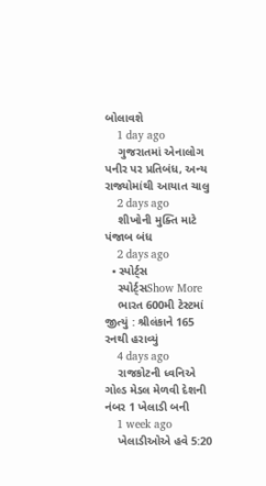બોલાવશે
    1 day ago
    ગુજરાતમાં એનાલોગ પનીર પર પ્રતિબંધ, અન્ય રાજ્યોમાંથી આયાત ચાલુ
    2 days ago
    શીખોની મુક્તિ માટે પંજાબ બંધ
    2 days ago
  • સ્પોર્ટ્સ
    સ્પોર્ટ્સShow More
    ભારત 600મી ટેસ્ટમાં જીત્યું : શ્રીલંકાને 165 રનથી હરાવ્યું
    4 days ago
    રાજકોટની ધ્વનિએ ગોલ્ડ મેડલ મેળવી દેશની નંબર 1 ખેલાડી બની
    1 week ago
    ખેલાડીઓએ હવે 5:20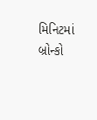મિનિટમાં બ્રોન્કો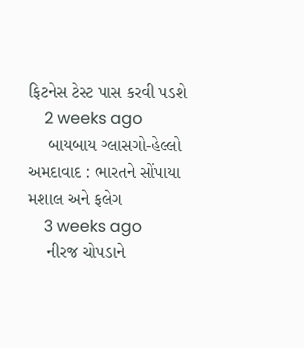ફિટનેસ ટેસ્ટ પાસ કરવી પડશે
    2 weeks ago
    બાયબાય ગ્લાસગો-હેલ્લો અમદાવાદ : ભારતને સોંપાયા મશાલ અને ફલેગ
    3 weeks ago
    નીરજ ચોપડાને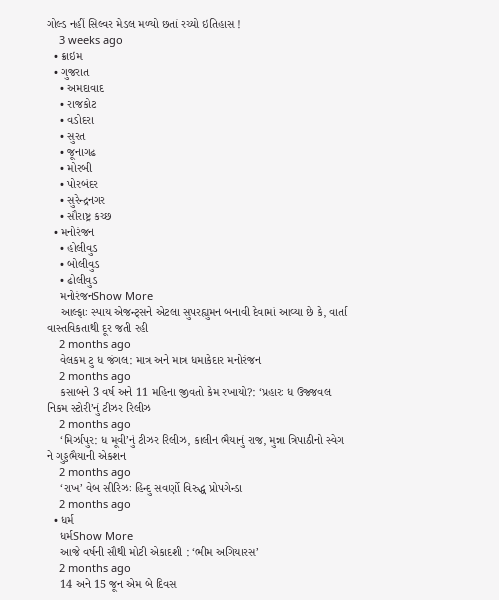ગોલ્ડ નહીં સિલ્વર મેડલ મળ્યો છતાં રચ્યો ઇતિહાસ !
    3 weeks ago
  • ક્રાઇમ
  • ગુજરાત
    • અમદાવાદ
    • રાજકોટ
    • વડોદરા
    • સુરત
    • જૂનાગઢ
    • મોરબી
    • પોરબંદર
    • સુરેન્દ્રનગર
    • સૌરાષ્ટ્ર કચ્છ
  • મનોરંજન
    • હોલીવુડ
    • બોલીવુડ
    • ઢોલીવુડ
    મનોરંજનShow More
    આલ્ફાઃ સ્પાય એજન્ટ્સને એટલા સુપરહ્યુમન બનાવી દેવામાં આવ્યા છે કે, વાર્તા વાસ્તવિકતાથી દૂર જતી રહી
    2 months ago
    વેલકમ ટુ ધ જંગલ: માત્ર અને માત્ર ધમાકેદાર મનોરંજન
    2 months ago
    કસાબને 3 વર્ષ અને 11 મહિના જીવતો કેમ રખાયો?: ‘પ્રહારઃ ધ ઉજ્જવલ નિકમ સ્ટોરી’નું ટીઝર રિલીઝ
    2 months ago
    ‘મિર્ઝાપુર: ધ મૂવી’નું ટીઝર રિલીઝ, કાલીન ભૈયાનું રાજ, મુન્ના ત્રિપાઠીનો સ્વેગ ને ગુડ્ડભૈયાની એકશન
    2 months ago
    ‘રાખ’ વેબ સીરિઝઃ હિન્દુ સવર્ણો વિરુદ્ધ પ્રોપગેન્ડા
    2 months ago
  • ધર્મ
    ધર્મShow More
    આજે વર્ષની સૌથી મોટી એકાદશી : ‘ભીમ અગિયારસ’
    2 months ago
    14 અને 15 જૂન એમ બે દિવસ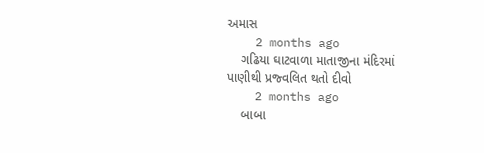અમાસ
    2 months ago
    ગઢિયા ઘાટવાળા માતાજીના મંદિરમાં પાણીથી પ્રજ્વલિત થતો દીવો
    2 months ago
    બાબા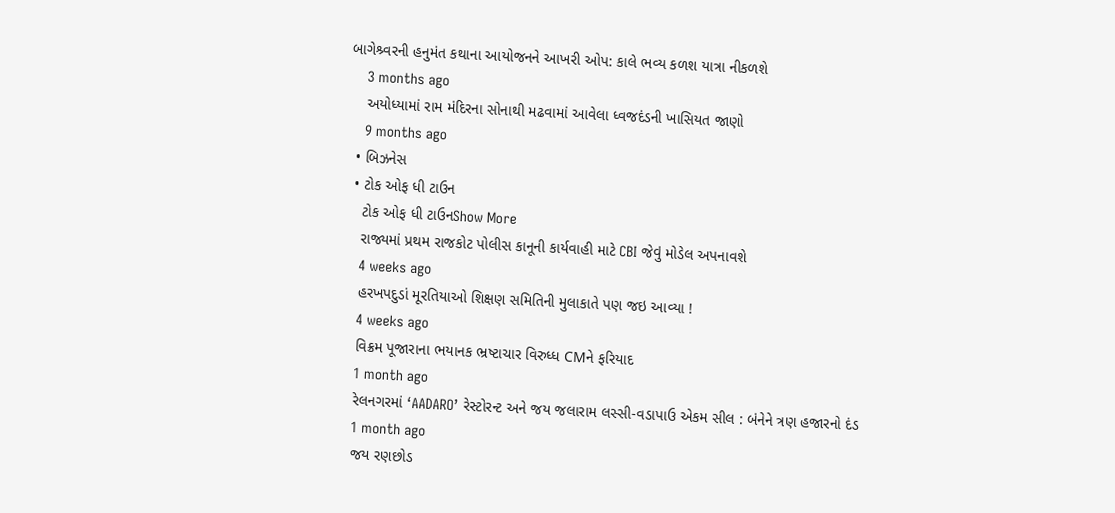બાગેશ્ર્વરની હનુમંત કથાના આયોજનને આખરી ઓપ: કાલે ભવ્ય કળશ યાત્રા નીકળશે
    3 months ago
    અયોધ્યામાં રામ મંદિરના સોનાથી મઢવામાં આવેલા ધ્વજદંડની ખાસિયત જાણો
    9 months ago
  • બિઝનેસ
  • ટોક ઓફ ધી ટાઉન
    ટોક ઓફ ધી ટાઉનShow More
    રાજ્યમાં પ્રથમ રાજકોટ પોલીસ કાનૂની કાર્યવાહી માટે CBI જેવું મોડેલ અપનાવશે
    4 weeks ago
    હરખપદુડાં મૂરતિયાઓ શિક્ષણ સમિતિની મુલાકાતે પણ જઇ આવ્યા !
    4 weeks ago
    વિક્રમ પૂજારાના ભયાનક ભ્રષ્ટાચાર વિરુધ્ધ CMને ફરિયાદ
    1 month ago
    રેલનગરમાં ‘AADARO’ રેસ્ટોરન્ટ અને જય જલારામ લસ્સી-વડાપાઉ એકમ સીલ : બંનેને ત્રણ હજારનો દંડ
    1 month ago
    જય રણછોડ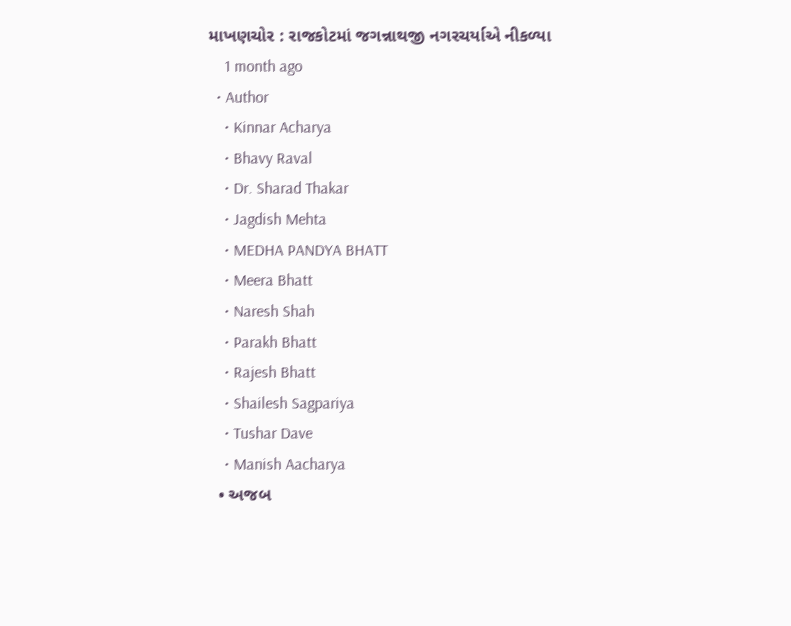માખણચોર : રાજકોટમાં જગન્નાથજી નગરચર્યાએ નીકળ્યા
    1 month ago
  • Author
    • Kinnar Acharya
    • Bhavy Raval
    • Dr. Sharad Thakar
    • Jagdish Mehta
    • MEDHA PANDYA BHATT
    • Meera Bhatt
    • Naresh Shah
    • Parakh Bhatt
    • Rajesh Bhatt
    • Shailesh Sagpariya
    • Tushar Dave
    • Manish Aacharya
  • અજબ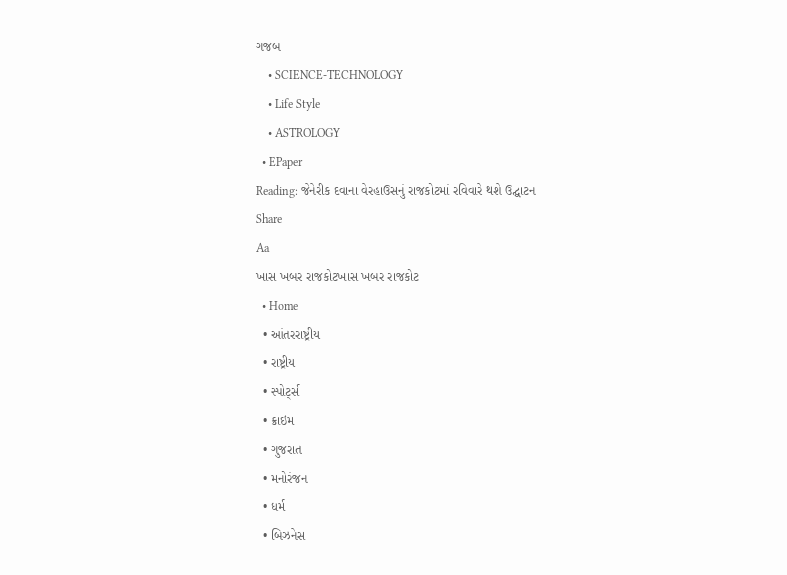ગજબ
    • SCIENCE-TECHNOLOGY
    • Life Style
    • ASTROLOGY
  • EPaper
Reading: જેનેરીક દવાના વેરહાઉસનું રાજકોટમાં રવિવારે થશે ઉદ્ઘાટન
Share
Aa
ખાસ ખબર રાજકોટખાસ ખબર રાજકોટ
  • Home
  • આંતરરાષ્ટ્રીય
  • રાષ્ટ્રીય
  • સ્પોર્ટ્સ
  • ક્રાઇમ
  • ગુજરાત
  • મનોરંજન
  • ધર્મ
  • બિઝનેસ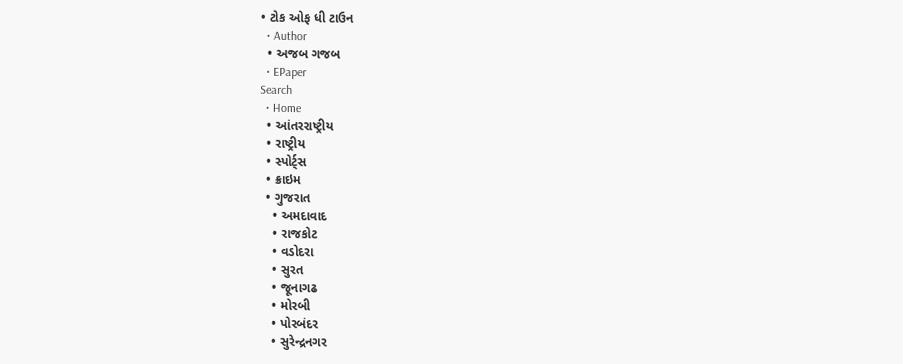• ટોક ઓફ ધી ટાઉન
  • Author
  • અજબ ગજબ
  • EPaper
Search
  • Home
  • આંતરરાષ્ટ્રીય
  • રાષ્ટ્રીય
  • સ્પોર્ટ્સ
  • ક્રાઇમ
  • ગુજરાત
    • અમદાવાદ
    • રાજકોટ
    • વડોદરા
    • સુરત
    • જૂનાગઢ
    • મોરબી
    • પોરબંદર
    • સુરેન્દ્રનગર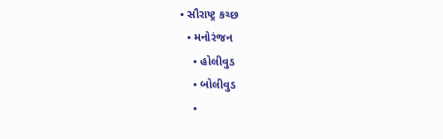• સૌરાષ્ટ્ર કચ્છ
  • મનોરંજન
    • હોલીવુડ
    • બોલીવુડ
    •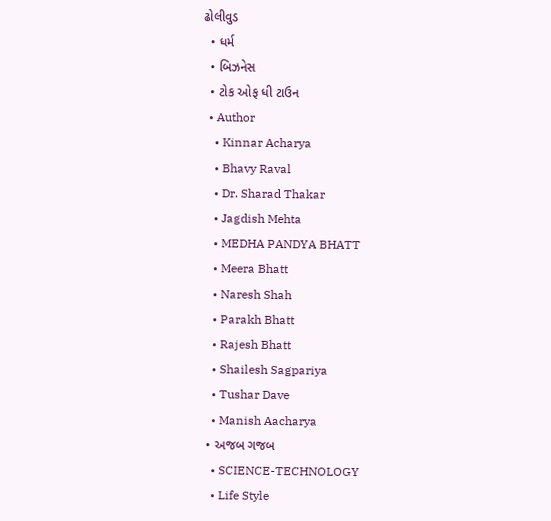ઢોલીવુડ
  • ધર્મ
  • બિઝનેસ
  • ટોક ઓફ ધી ટાઉન
  • Author
    • Kinnar Acharya
    • Bhavy Raval
    • Dr. Sharad Thakar
    • Jagdish Mehta
    • MEDHA PANDYA BHATT
    • Meera Bhatt
    • Naresh Shah
    • Parakh Bhatt
    • Rajesh Bhatt
    • Shailesh Sagpariya
    • Tushar Dave
    • Manish Aacharya
  • અજબ ગજબ
    • SCIENCE-TECHNOLOGY
    • Life Style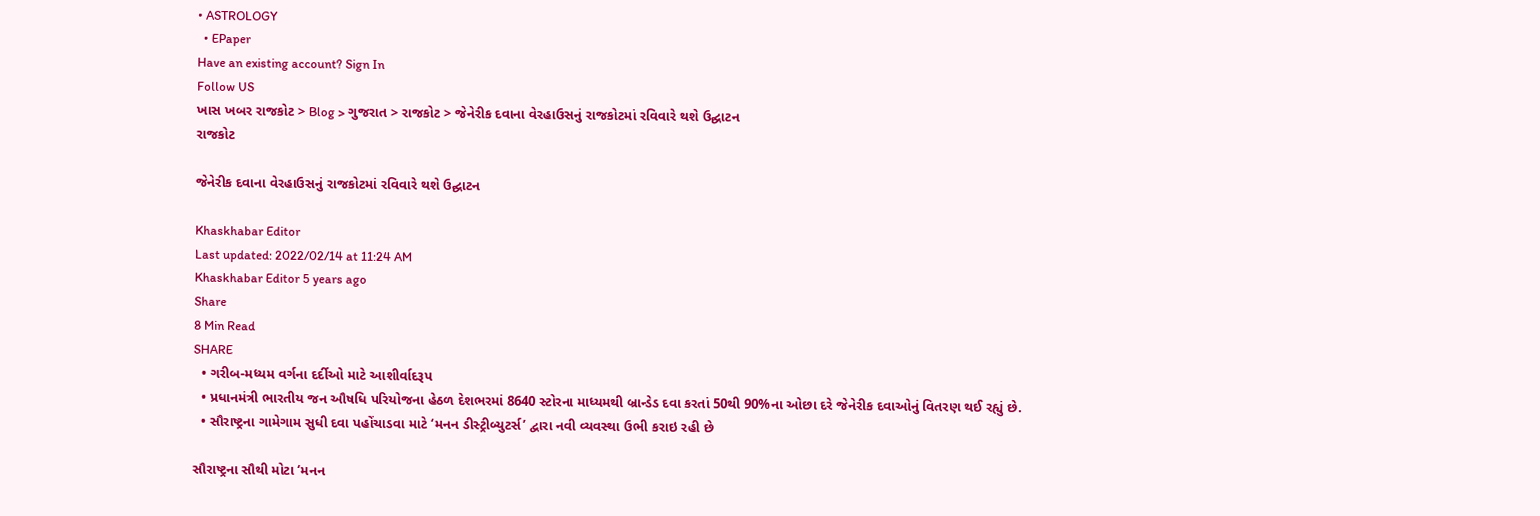• ASTROLOGY
  • EPaper
Have an existing account? Sign In
Follow US
ખાસ ખબર રાજકોટ > Blog > ગુજરાત > રાજકોટ > જેનેરીક દવાના વેરહાઉસનું રાજકોટમાં રવિવારે થશે ઉદ્ઘાટન
રાજકોટ

જેનેરીક દવાના વેરહાઉસનું રાજકોટમાં રવિવારે થશે ઉદ્ઘાટન

Khaskhabar Editor
Last updated: 2022/02/14 at 11:24 AM
Khaskhabar Editor 5 years ago
Share
8 Min Read
SHARE
  • ગરીબ-મધ્યમ વર્ગના દર્દીઓ માટે આશીર્વાદરૂપ
  • પ્રધાનમંત્રી ભારતીય જન ઔષધિ પરિયોજના હેઠળ દેશભરમાં 8640 સ્ટોરના માધ્યમથી બ્રાન્ડેડ દવા કરતાં 50થી 90%ના ઓછા દરે જેનેરીક દવાઓનું વિતરણ થઈ રહ્યું છે.
  • સૌરાષ્ટ્રના ગામેગામ સુધી દવા પહોંચાડવા માટે ‘મનન ડીસ્ટ્રીબ્યુટર્સ’ દ્વારા નવી વ્યવસ્થા ઉભી કરાઇ રહી છે

સૌરાષ્ટ્રના સૌથી મોટા ‘મનન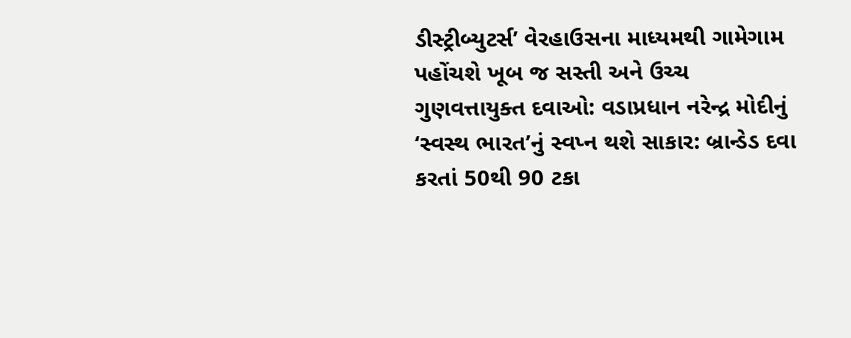ડીસ્ટ્રીબ્યુટર્સ’ વેરહાઉસના માધ્યમથી ગામેગામ પહોંચશે ખૂબ જ સસ્તી અને ઉચ્ચ ગુણવત્તાયુક્ત દવાઓ: વડાપ્રધાન નરેન્દ્ર મોદીનું ‘સ્વસ્થ ભારત’નું સ્વપ્ન થશે સાકાર: બ્રાન્ડેડ દવા કરતાં 50થી 90 ટકા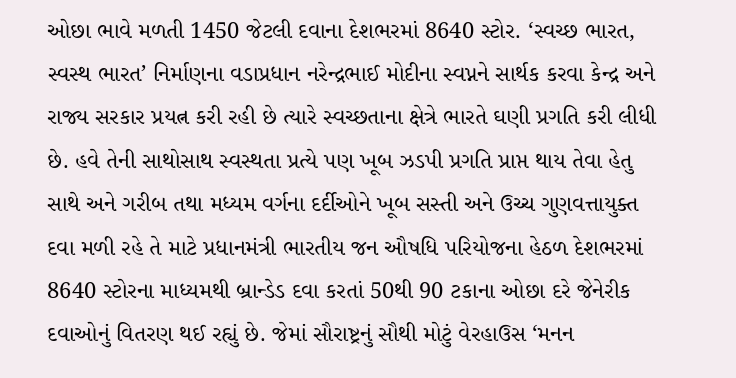ઓછા ભાવે મળતી 1450 જેટલી દવાના દેશભરમાં 8640 સ્ટોર. ‘સ્વચ્છ ભારત, સ્વસ્થ ભારત’ નિર્માણના વડાપ્રધાન નરેન્દ્રભાઈ મોદીના સ્વપ્નને સાર્થક કરવા કેન્દ્ર અને રાજ્ય સરકાર પ્રયત્ન કરી રહી છે ત્યારે સ્વચ્છતાના ક્ષેત્રે ભારતે ઘણી પ્રગતિ કરી લીધી છે. હવે તેની સાથોસાથ સ્વસ્થતા પ્રત્યે પણ ખૂબ ઝડપી પ્રગતિ પ્રાપ્ત થાય તેવા હેતુ સાથે અને ગરીબ તથા મધ્યમ વર્ગના દર્દીઓને ખૂબ સસ્તી અને ઉચ્ચ ગુણવત્તાયુક્ત દવા મળી રહે તે માટે પ્રધાનમંત્રી ભારતીય જન ઔષધિ પરિયોજના હેઠળ દેશભરમાં 8640 સ્ટોરના માધ્યમથી બ્રાન્ડેડ દવા કરતાં 50થી 90 ટકાના ઓછા દરે જેનેરીક દવાઓનું વિતરણ થઈ રહ્યું છે. જેમાં સૌરાષ્ટ્રનું સૌથી મોટું વેરહાઉસ ‘મનન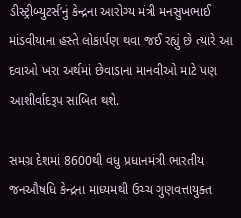ડીસ્ટ્રીબ્યુટર્સ’નું કેન્દ્રના આરોગ્ય મંત્રી મનસુખભાઈ માંડવીયાના હસ્તે લોકાર્પણ થવા જઈ રહ્યું છે ત્યારે આ દવાઓ ખરા અર્થમાં છેવાડાના માનવીઓ માટે પણ આશીર્વાદરૂપ સાબિત થશે.

સમગ્ર દેશમાં 8600થી વધુ પ્રધાનમંત્રી ભારતીય જનઔષધિ કેન્દ્રના માધ્યમથી ઉચ્ચ ગુણવત્તાયુક્ત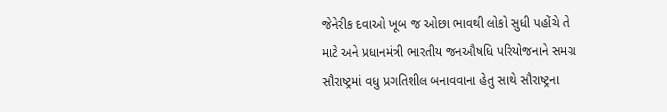જેનેરીક દવાઓ ખૂબ જ ઓછા ભાવથી લોકો સુધી પહોંચે તે માટે અને પ્રધાનમંત્રી ભારતીય જનઔષધિ પરિયોજનાને સમગ્ર સૌરાષ્ટ્રમાં વધુ પ્રગતિશીલ બનાવવાના હેતુ સાથે સૌરાષ્ટ્રના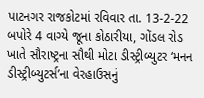પાટનગર રાજકોટમાં રવિવાર તા. 13-2-22 બપોરે 4 વાગ્યે જૂના કોઠારીયા, ગોંડલ રોડ ખાતે સૌરાષ્ટ્રના સૌથી મોટા ડીસ્ટ્રીબ્યુટર ‘મનન ડીસ્ટ્રીબ્યુટર્સ’ના વેરહાઉસનું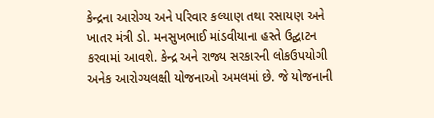કેન્દ્રના આરોગ્ય અને પરિવાર કલ્યાણ તથા રસાયણ અને ખાતર મંત્રી ડો. મનસુખભાઈ માંડવીયાના હસ્તે ઉદ્ઘાટન કરવામાં આવશે. કેન્દ્ર અને રાજ્ય સરકારની લોકઉપયોગી અનેક આરોગ્યલક્ષી યોજનાઓ અમલમાં છે. જે યોજનાની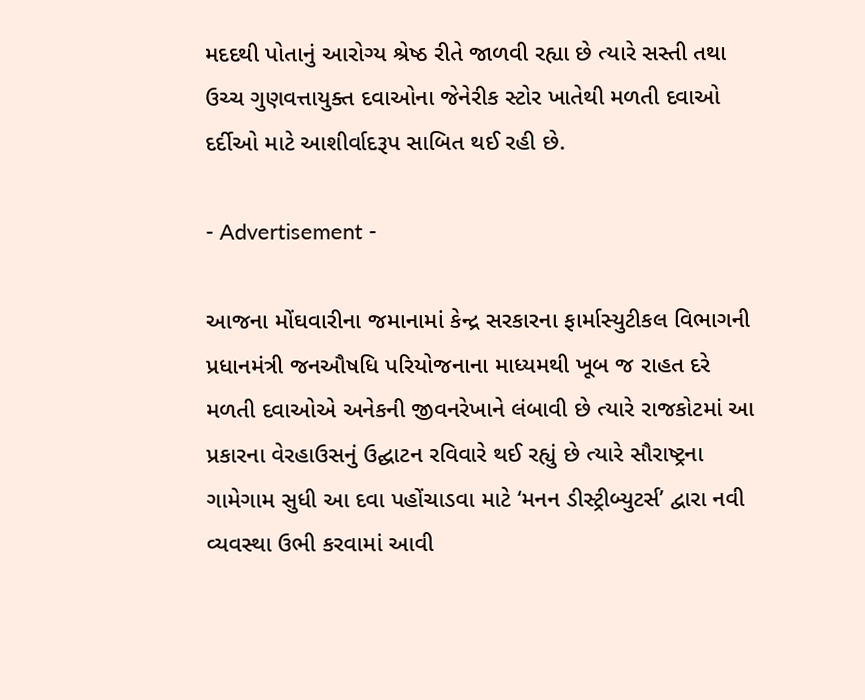મદદથી પોતાનું આરોગ્ય શ્રેષ્ઠ રીતે જાળવી રહ્યા છે ત્યારે સસ્તી તથા ઉચ્ચ ગુણવત્તાયુક્ત દવાઓના જેનેરીક સ્ટોર ખાતેથી મળતી દવાઓ દર્દીઓ માટે આશીર્વાદરૂપ સાબિત થઈ રહી છે.

- Advertisement -

આજના મોંઘવારીના જમાનામાં કેન્દ્ર સરકારના ફાર્માસ્યુટીકલ વિભાગની પ્રધાનમંત્રી જનઔષધિ પરિયોજનાના માધ્યમથી ખૂબ જ રાહત દરે મળતી દવાઓએ અનેકની જીવનરેખાને લંબાવી છે ત્યારે રાજકોટમાં આ પ્રકારના વેરહાઉસનું ઉદ્ઘાટન રવિવારે થઈ રહ્યું છે ત્યારે સૌરાષ્ટ્રના ગામેગામ સુધી આ દવા પહોંચાડવા માટે ‘મનન ડીસ્ટ્રીબ્યુટર્સ’ દ્વારા નવી વ્યવસ્થા ઉભી કરવામાં આવી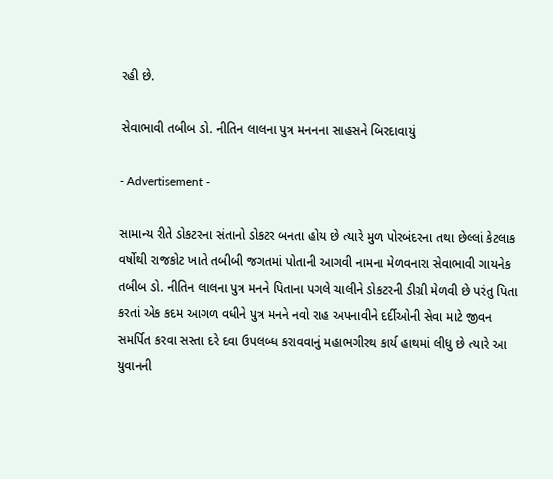રહી છે.

સેવાભાવી તબીબ ડો. નીતિન લાલના પુત્ર મનનના સાહસને બિરદાવાયું

- Advertisement -

સામાન્ય રીતે ડોકટરના સંતાનો ડોકટર બનતા હોય છે ત્યારે મુળ પોરબંદરના તથા છેલ્લાં કેટલાક વર્ષોથી રાજકોટ ખાતે તબીબી જગતમાં પોતાની આગવી નામના મેળવનારા સેવાભાવી ગાયનેક તબીબ ડો. નીતિન લાલના પુત્ર મનને પિતાના પગલે ચાલીને ડોકટરની ડીગ્રી મેળવી છે પરંતુ પિતા કરતાં એક કદમ આગળ વધીને પુત્ર મનને નવો રાહ અપનાવીને દર્દીઓની સેવા માટે જીવન સમર્પિત કરવા સસ્તા દરે દવા ઉપલબ્ધ કરાવવાનું મહાભગીરથ કાર્ય હાથમાં લીધુ છે ત્યારે આ યુવાનની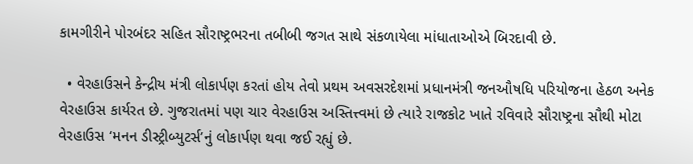કામગીરીને પોરબંદર સહિત સૌરાષ્ટ્રભરના તબીબી જગત સાથે સંકળાયેલા માંધાતાઓએ બિરદાવી છે.

  • વેરહાઉસને કેન્દ્રીય મંત્રી લોકાર્પણ કરતાં હોય તેવો પ્રથમ અવસરદેશમાં પ્રધાનમંત્રી જનઔષધિ પરિયોજના હેઠળ અનેક વેરહાઉસ કાર્યરત છે. ગુજરાતમાં પણ ચાર વેરહાઉસ અસ્તિત્ત્વમાં છે ત્યારે રાજકોટ ખાતે રવિવારે સૌરાષ્ટ્રના સૌથી મોટા વેરહાઉસ ‘મનન ડીસ્ટ્રીબ્યુટર્સ’નું લોકાર્પણ થવા જઈ રહ્યું છે.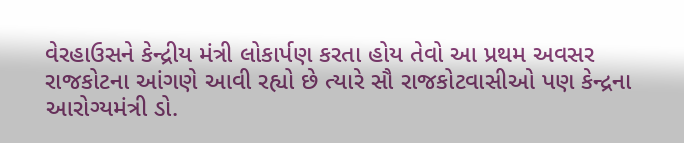વેરહાઉસને કેન્દ્રીય મંત્રી લોકાર્પણ કરતા હોય તેવો આ પ્રથમ અવસર રાજકોટના આંગણે આવી રહ્યો છે ત્યારે સૌ રાજકોટવાસીઓ પણ કેન્દ્રના આરોગ્યમંત્રી ડો.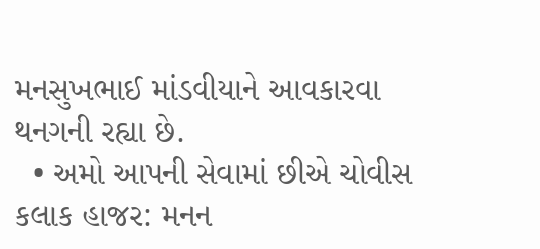મનસુખભાઈ માંડવીયાને આવકારવા થનગની રહ્યા છે.
  • અમો આપની સેવામાં છીએ ચોવીસ કલાક હાજર: મનન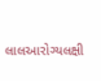લાલઆરોગ્યલક્ષી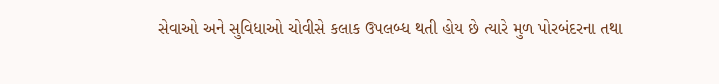સેવાઓ અને સુવિધાઓ ચોવીસે કલાક ઉપલબ્ધ થતી હોય છે ત્યારે મુળ પોરબંદરના તથા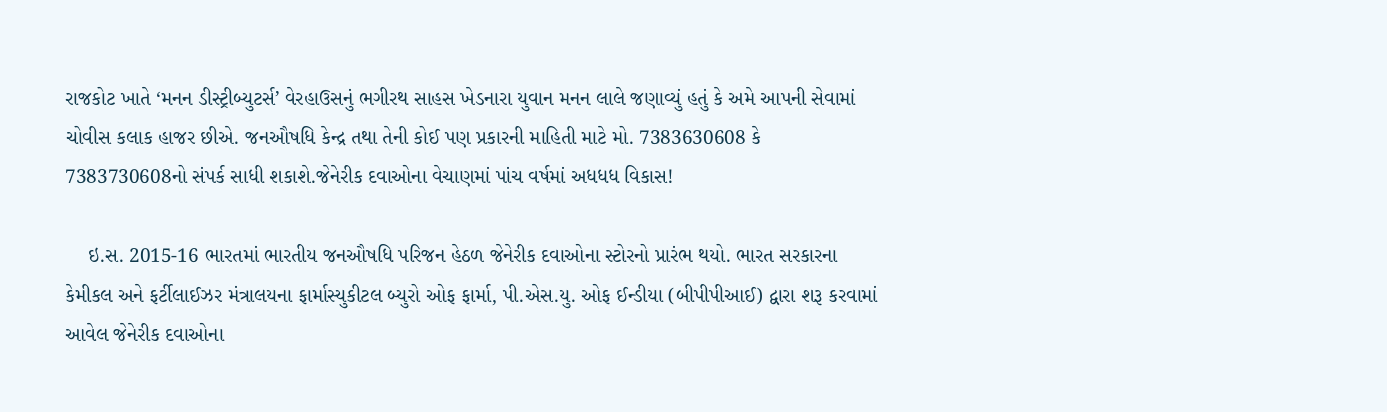રાજકોટ ખાતે ‘મનન ડીસ્ટ્રીબ્યુટર્સ’ વેરહાઉસનું ભગીરથ સાહસ ખેડનારા યુવાન મનન લાલે જણાવ્યું હતું કે અમે આપની સેવામાં ચોવીસ કલાક હાજર છીએ. જનઔષધિ કેન્દ્ર તથા તેની કોઈ પણ પ્રકારની માહિતી માટે મો. 7383630608 કે 7383730608નો સંપર્ક સાધી શકાશે.જેનેરીક દવાઓના વેચાણમાં પાંચ વર્ષમાં અધધધ વિકાસ!

    ઇ.સ. 2015-16 ભારતમાં ભારતીય જનઔષધિ પરિજન હેઠળ જેનેરીક દવાઓના સ્ટોરનો પ્રારંભ થયો. ભારત સરકારના કેમીકલ અને ફર્ટીલાઈઝર મંત્રાલયના ફાર્માસ્યુકીટલ બ્યુરો ઓફ ફાર્મા, પી.એસ.યુ. ઓફ ઈન્ડીયા (બીપીપીઆઈ) દ્વારા શરૂ કરવામાં આવેલ જેનેરીક દવાઓના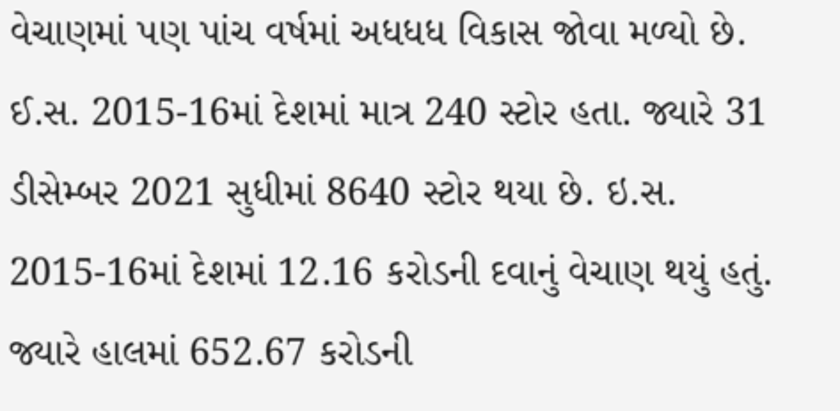વેચાણમાં પણ પાંચ વર્ષમાં અધધધ વિકાસ જોવા મળ્યો છે. ઈ.સ. 2015-16માં દેશમાં માત્ર 240 સ્ટોર હતા. જ્યારે 31 ડીસેમ્બર 2021 સુધીમાં 8640 સ્ટોર થયા છે. ઇ.સ. 2015-16માં દેશમાં 12.16 કરોડની દવાનું વેચાણ થયું હતું. જ્યારે હાલમાં 652.67 કરોડની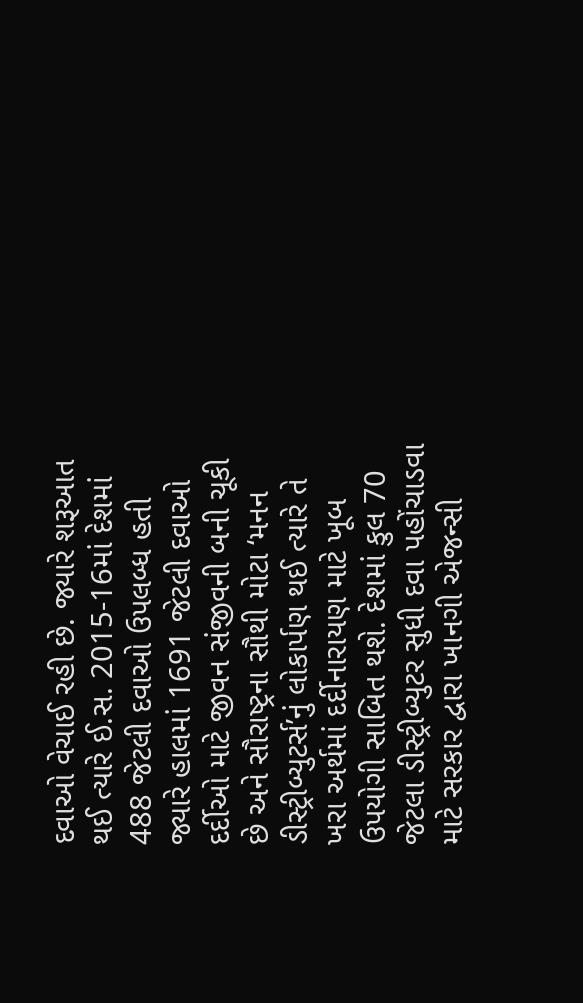દવાઓ વેચાઈ રહી છે. જ્યારે શરૂઆત થઈ ત્યારે ઈ.સ. 2015-16માં દેશમાં 488 જેટલી દવાઓ ઉપલબ્ધ હતી જ્યારે હાલમાં 1691 જેટલી દવાઓ દર્દીઓ માટે જીવન સંજીવની બની ચૂકી છે અને સૌરાષ્ટ્રના સૌથી મોટા ‘મનન ડીસ્ટ્રીબ્યુટર્સ’નું લોકાર્પણ થઈ ત્યારે તે ખરા અર્થમાં દર્દીનારાયણ માટે ખૂબ ઉપયોગી સાબિત થશે. દેશમાં કુલ 70 જેટલા ડીસ્ટ્રીબ્યુટર સુધી દવા પહોંચાડવા માટે સરકાર દ્વારા ખાનગી એજન્સી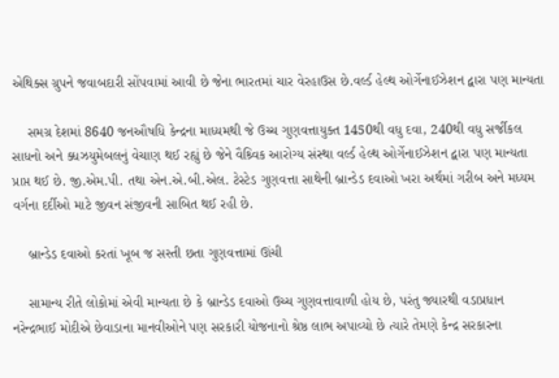એથિક્સ ગ્રુપને જવાબદારી સોંપવામાં આવી છે જેના ભારતમાં ચાર વેરહાઉસ છે.વર્લ્ડ હેલ્થ ઓર્ગેનાઈઝેશન દ્વારા પણ માન્યતા

    સમગ્ર દેશમાં 8640 જનઔષધિ કેન્દ્રના માધ્યમથી જે ઉચ્ચ ગુણવત્તાયુક્ત 1450થી વધુ દવા, 240થી વધુ સર્જીકલ સાધનો અને ક્ધઝયુમેબલનું વેચાણ થઈ રહ્યું છે જેને વૈશ્ર્વિક આરોગ્ય સંસ્થા વર્લ્ડ હેલ્થ ઓર્ગેનાઈઝેશન દ્વારા પણ માન્યતા પ્રાપ્ત થઈ છે. જી.એમ.પી. તથા એન.એ.બી.એલ. ટેસ્ટેડ ગુણવત્તા સાથેની બ્રાન્ડેડ દવાઓ ખરા અર્થમાં ગરીબ અને મધ્યમ વર્ગના દર્દીઓ માટે જીવન સંજીવની સાબિત થઈ રહી છે.

    બ્રાન્ડેડ દવાઓ કરતાં ખૂબ જ સસ્તી છતા ગુણવત્તામાં ઊંચી

    સામાન્ય રીતે લોકોમાં એવી માન્યતા છે કે બ્રાન્ડેડ દવાઓ ઉચ્ચ ગુણવત્તાવાળી હોય છે, પરંતુ જ્યારથી વડાપ્રધાન નરેન્દ્રભાઈ મોદીએ છેવાડાના માનવીઓને પણ સરકારી યોજનાનો શ્રેષ્ઠ લાભ અપાવ્યો છે ત્યારે તેમણે કેન્દ્ર સરકારના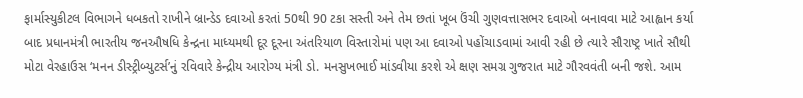ફાર્માસ્યુકીટલ વિભાગને ધબકતો રાખીને બ્રાન્ડેડ દવાઓ કરતાં 50થી 90 ટકા સસ્તી અને તેમ છતાં ખૂબ ઉંચી ગુણવત્તાસભર દવાઓ બનાવવા માટે આહ્વાન કર્યા બાદ પ્રધાનમંત્રી ભારતીય જનઔષધિ કેન્દ્રના માધ્યમથી દૂર દૂરના અંતરિયાળ વિસ્તારોમાં પણ આ દવાઓ પહોંચાડવામાં આવી રહી છે ત્યારે સૌરાષ્ટ્ર ખાતે સૌથી મોટા વેરહાઉસ ‘મનન ડીસ્ટ્રીબ્યુટર્સ’નું રવિવારે કેન્દ્રીય આરોગ્ય મંત્રી ડો. મનસુખભાઈ માંડવીયા કરશે એ ક્ષણ સમગ્ર ગુજરાત માટે ગૌરવવંતી બની જશે. આમ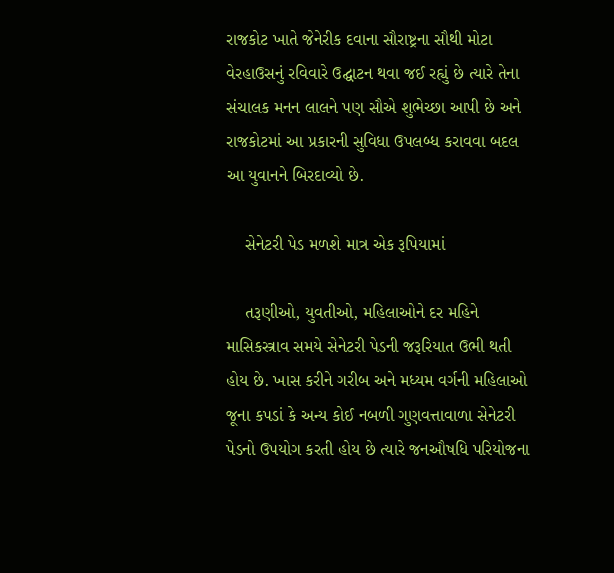રાજકોટ ખાતે જેનેરીક દવાના સૌરાષ્ટ્રના સૌથી મોટા વેરહાઉસનું રવિવારે ઉદ્ઘાટન થવા જઈ રહ્યું છે ત્યારે તેના સંચાલક મનન લાલને પણ સૌએ શુભેચ્છા આપી છે અને રાજકોટમાં આ પ્રકારની સુવિધા ઉપલબ્ધ કરાવવા બદલ આ યુવાનને બિરદાવ્યો છે.

    સેનેટરી પેડ મળશે માત્ર એક રૂપિયામાં

    તરૂણીઓ, યુવતીઓ, મહિલાઓને દર મહિને માસિકસ્ત્રાવ સમયે સેનેટરી પેડની જરૂરિયાત ઉભી થતી હોય છે. ખાસ કરીને ગરીબ અને મધ્યમ વર્ગની મહિલાઓ જૂના કપડાં કે અન્ય કોઈ નબળી ગુણવત્તાવાળા સેનેટરી પેડનો ઉપયોગ કરતી હોય છે ત્યારે જનઔષધિ પરિયોજના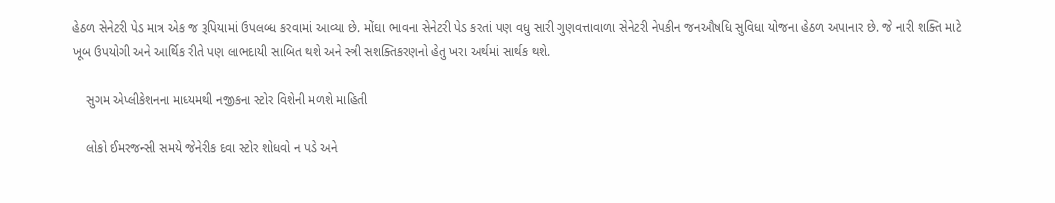હેઠળ સેનેટરી પેડ માત્ર એક જ રૂપિયામાં ઉપલબ્ધ કરવામાં આવ્યા છે. મોંઘા ભાવના સેનેટરી પેડ કરતાં પણ વધુ સારી ગુણવત્તાવાળા સેનેટરી નેપકીન જનઔષધિ સુવિધા યોજના હેઠળ અપાનાર છે. જે નારી શક્તિ માટે ખૂબ ઉપયોગી અને આર્થિક રીતે પણ લાભદાયી સાબિત થશે અને સ્ત્રી સશક્તિકરણનો હેતુ ખરા અર્થમાં સાર્થક થશે.

    સુગમ એપ્લીકેશનના માધ્યમથી નજીકના સ્ટોર વિશેની મળશે માહિતી

    લોકો ઈમરજન્સી સમયે જેનેરીક દવા સ્ટોર શોધવો ન પડે અને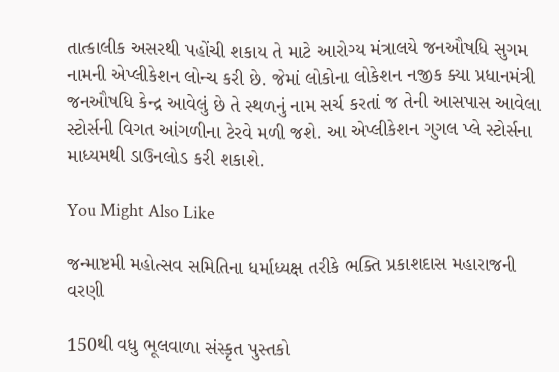તાત્કાલીક અસરથી પહોંચી શકાય તે માટે આરોગ્ય મંત્રાલયે જનઔષધિ સુગમ નામની એપ્લીકેશન લોન્ચ કરી છે. જેમાં લોકોના લોકેશન નજીક ક્યા પ્રધાનમંત્રી જનઔષધિ કેન્દ્ર આવેલું છે તે સ્થળનું નામ સર્ચ કરતાં જ તેની આસપાસ આવેલા સ્ટોર્સની વિગત આંગળીના ટેરવે મળી જશે. આ એપ્લીકેશન ગુગલ પ્લે સ્ટોર્સના માધ્યમથી ડાઉનલોડ કરી શકાશે.

You Might Also Like

જન્માષ્ટમી મહોત્સવ સમિતિના ધર્માધ્યક્ષ તરીકે ભક્તિ પ્રકાશદાસ મહારાજની વરણી

150થી વધુ ભૂલવાળા સંસ્કૃત પુસ્તકો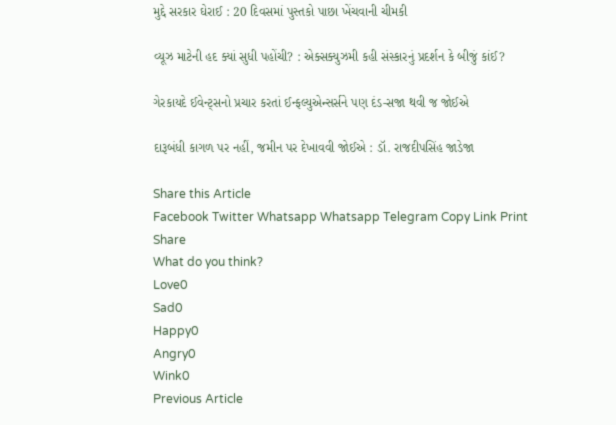મુદ્દે સરકાર ઘેરાઈ : 20 દિવસમાં પુસ્તકો પાછા ખેંચવાની ચીમકી

વ્યૂઝ માટેની હદ ક્યાં સુધી પહોંચી? : એક્સક્યુઝમી કહી સંસ્કારનું પ્રદર્શન કે બીજું કાંઈ?

ગેરકાયદે ઈવેન્ટ્સનો પ્રચાર કરતાં ઈન્ફલ્યુએન્સર્સને પણ દંડ-સજા થવી જ જોઈએ

દારૂબંધી કાગળ પર નહીં, જમીન પર દેખાવવી જોઈએ : ડૉ. રાજદીપસિંહ જાડેજા

Share this Article
Facebook Twitter Whatsapp Whatsapp Telegram Copy Link Print
Share
What do you think?
Love0
Sad0
Happy0
Angry0
Wink0
Previous Article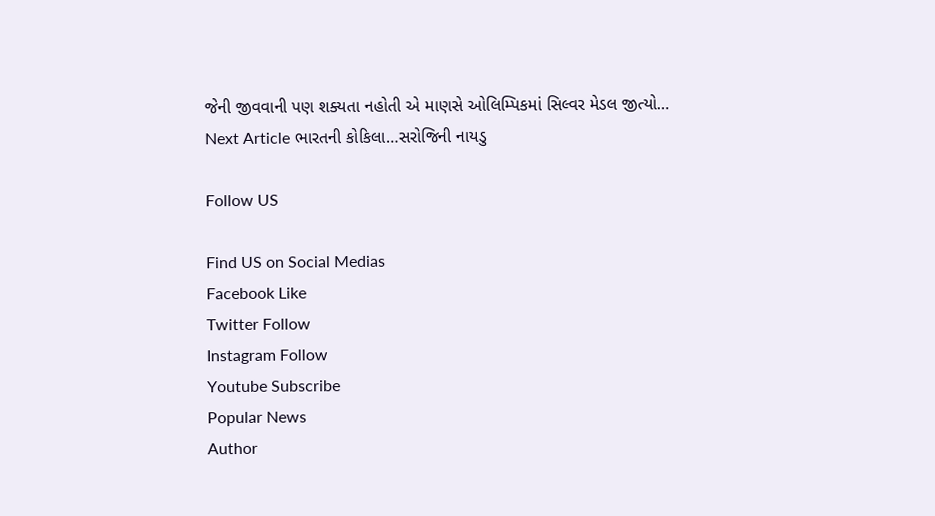જેની જીવવાની પણ શક્યતા નહોતી એ માણસે ઓલિમ્પિકમાં સિલ્વર મેડલ જીત્યો…
Next Article ભારતની કોકિલા…સરોજિની નાયડુ

Follow US

Find US on Social Medias
Facebook Like
Twitter Follow
Instagram Follow
Youtube Subscribe
Popular News
Author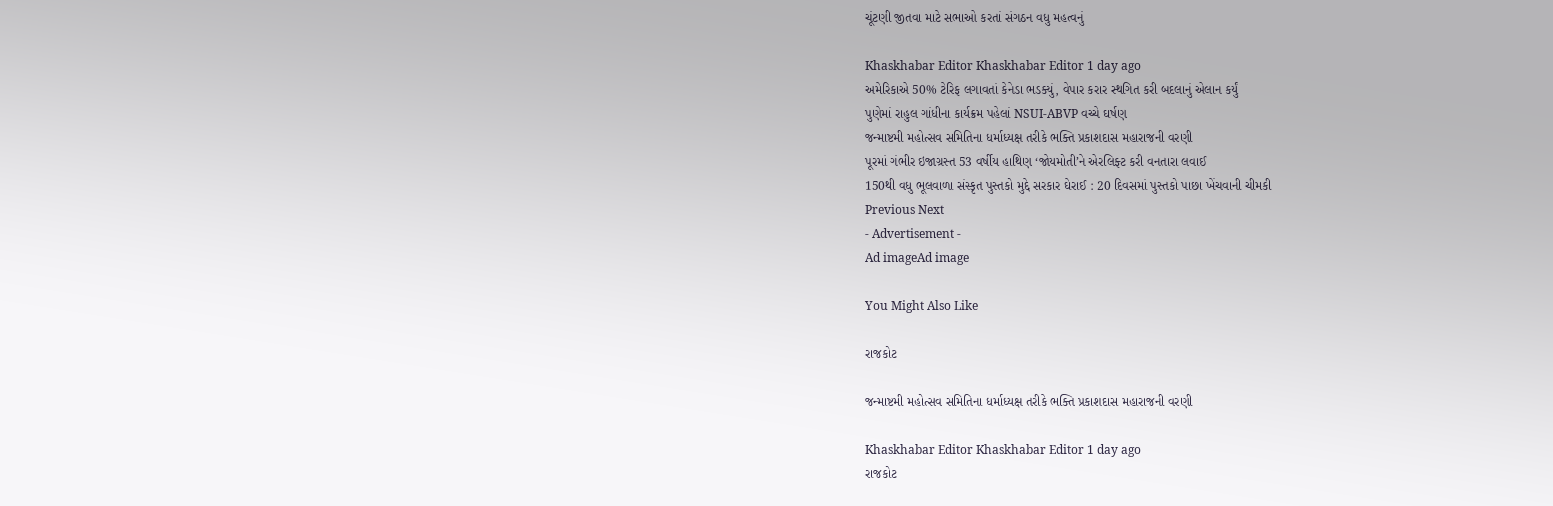ચૂંટણી જીતવા માટે સભાઓ કરતાં સંગઠન વધુ મહત્વનું

Khaskhabar Editor Khaskhabar Editor 1 day ago
અમેરિકાએ 50% ટેરિફ લગાવતાં કેનેડા ભડક્યું, વેપાર કરાર સ્થગિત કરી બદલાનું એલાન કર્યું
પુણેમાં રાહુલ ગાંધીના કાર્યક્રમ પહેલાં NSUI-ABVP વચ્ચે ઘર્ષણ
જન્માષ્ટમી મહોત્સવ સમિતિના ધર્માધ્યક્ષ તરીકે ભક્તિ પ્રકાશદાસ મહારાજની વરણી
પૂરમાં ગંભીર ઇજાગ્રસ્ત 53 વર્ષીય હાથિણ ‘જોયમોતી’ને એરલિફ્ટ કરી વનતારા લવાઈ
150થી વધુ ભૂલવાળા સંસ્કૃત પુસ્તકો મુદ્દે સરકાર ઘેરાઈ : 20 દિવસમાં પુસ્તકો પાછા ખેંચવાની ચીમકી
Previous Next
- Advertisement -
Ad imageAd image

You Might Also Like

રાજકોટ

જન્માષ્ટમી મહોત્સવ સમિતિના ધર્માધ્યક્ષ તરીકે ભક્તિ પ્રકાશદાસ મહારાજની વરણી

Khaskhabar Editor Khaskhabar Editor 1 day ago
રાજકોટ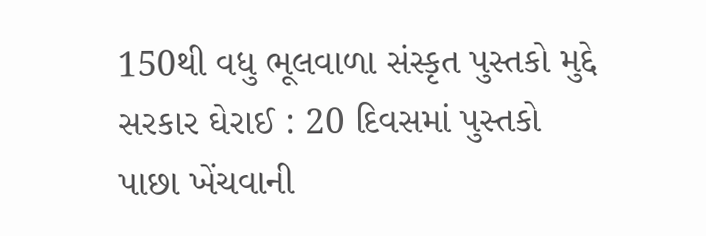150થી વધુ ભૂલવાળા સંસ્કૃત પુસ્તકો મુદ્દે સરકાર ઘેરાઈ : 20 દિવસમાં પુસ્તકો પાછા ખેંચવાની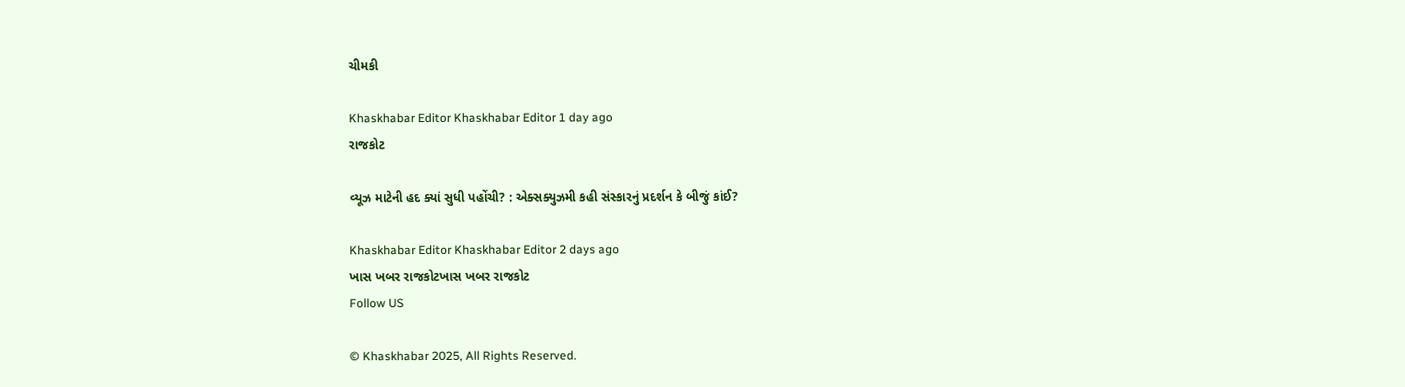ચીમકી

Khaskhabar Editor Khaskhabar Editor 1 day ago
રાજકોટ

વ્યૂઝ માટેની હદ ક્યાં સુધી પહોંચી? : એક્સક્યુઝમી કહી સંસ્કારનું પ્રદર્શન કે બીજું કાંઈ?

Khaskhabar Editor Khaskhabar Editor 2 days ago
ખાસ ખબર રાજકોટખાસ ખબર રાજકોટ
Follow US

© Khaskhabar 2025, All Rights Reserved.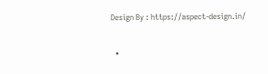Design By : https://aspect-design.in/

  •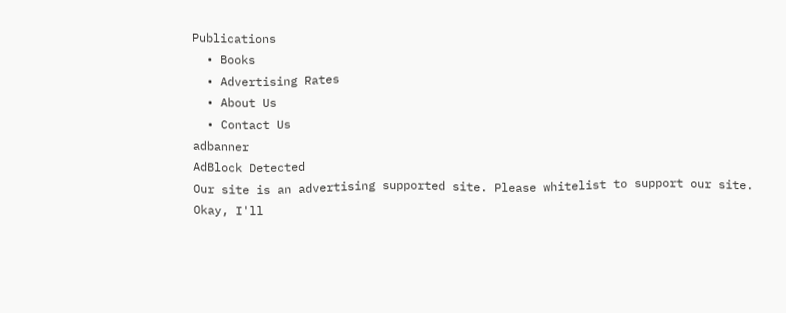Publications
  • Books
  • Advertising Rates
  • About Us
  • Contact Us
adbanner
AdBlock Detected
Our site is an advertising supported site. Please whitelist to support our site.
Okay, I'll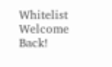Whitelist
Welcome Back!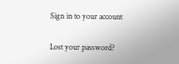Sign in to your account

Lost your password?